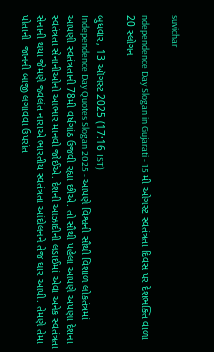suvichar

ndependence Day Slogan in Gujarati - 15 મી ઓગસ્ટ સ્વતંત્રતા દિવસ પર દેશભક્તિ વાળા 20 સ્લોગન

બુધવાર, 13 ઑગસ્ટ 2025 (17:16 IST)
Independence Day Quotes Slogan 2025 - આપણે વિશ્વની સૌથી વિશાળ લોકતંત્રમાં આપણી સ્વતંત્રતાની 78મી વર્ષગાંઠ ઉજવી રહ્યા છીએ. તો સૌથી પહેલા આપણે અપણા દેશના સ્વતંત્રતા સેનાનીઓનો આભાર માનવો જોઈએ. દેશની આઝાદીની લડાઈમાં એવા અનેક સ્વતંત્રતા સેનાની થયા જેમણે જ્વલંત નારાએ ભારતીય સ્વતંત્રતા આંદોલનને તેજ ઘાર આપી. તેમણે તેમા પોતાની  જાનની બાજી લગાવવા ઉપરાંત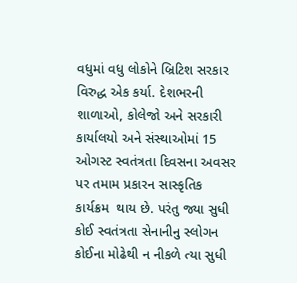વધુમાં વધુ લોકોને બ્રિટિશ સરકાર વિરુદ્ધ એક કર્યા. દેશભરની શાળાઓ, કોલેજો અને સરકારી કાર્યાલયો અને સંસ્થાઓમાં 15 ઓગસ્ટ સ્વતંત્રતા દિવસના અવસર પર તમામ પ્રકારન સાસ્કૃતિક કાર્યક્રમ  થાય છે. પરંતુ જ્યા સુધી કોઈ સ્વતંત્રતા સેનાનીનુ સ્લોગન કોઈના મોઢેથી ન નીકળે ત્યા સુધી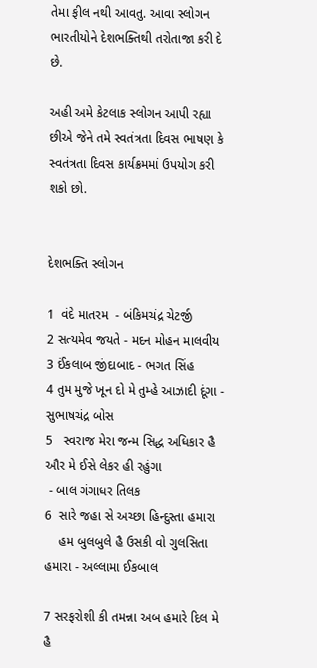તેમા ફીલ નથી આવતુ. આવા સ્લોગન ભારતીયોને દેશભક્તિથી તરોતાજા કરી દે છે.

અહી અમે કેટલાક સ્લોગન આપી રહ્યા છીએ જેને તમે સ્વતંત્રતા દિવસ ભાષણ કે સ્વતંત્રતા દિવસ કાર્યક્રમમાં ઉપયોગ કરી શકો છો.


દેશભક્તિ સ્લોગન

1  વંદે માતરમ  - બંકિમચંદ્ર ચેટર્જી
2 સત્યમેવ જયતે - મદન મોહન માલવીય
3 ઈંકલાબ જીંદાબાદ - ભગત સિંહ
4 તુમ મુજે ખૂન દો મે તુમ્હે આઝાદી દૂંગા - સુભાષચંદ્ર બોસ
5   સ્વરાજ મેરા જન્મ સિદ્ધ અધિકાર હૈ ઔર મે ઈસે લેકર હી રહુંગા
 - બાલ ગંગાધર તિલક
6  સારે જહા સે અચ્છા હિન્દુસ્તા હમારા
    હમ બુલબુલે હૈ ઉસકી વો ગુલસિતા હમારા - અલ્લામા ઈકબાલ

7 સરફરોશી કી તમન્ના અબ હમારે દિલ મે હૈ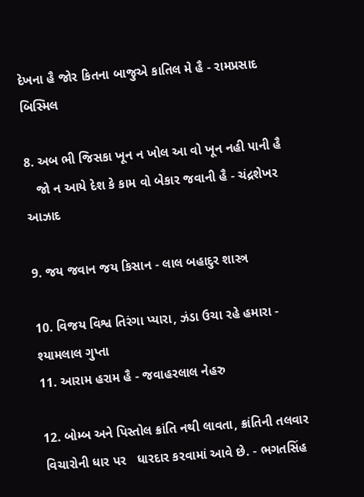દેખના હૈ જોર કિતના બાજુએ કાતિલ મે હૈ - રામપ્રસાદ બિસ્મિલ

8. અબ ભી જિસકા ખૂન ન ખોલ આ વો ખૂન નહી પાની હૈ
   જો ન આયે દેશ કે કામ વો બેકાર જવાની હૈ - ચંદ્રશેખર આઝાદ

9. જય જવાન જય કિસાન - લાલ બહાદુર શાસ્ત્ર

10. વિજય વિશ્વ તિરંગા પ્યારા, ઝંડા ઉચા રહે હમારા - શ્યામલાલ ગુપ્તા
11. આરામ હરામ હૈ - જવાહરલાલ નેહરુ

12. બોમ્બ અને પિસ્તોલ ક્રાંતિ નથી લાવતા, ક્રાંતિની તલવાર વિચારોની ધાર પર   ધારદાર કરવામાં આવે છે. - ભગતસિંહ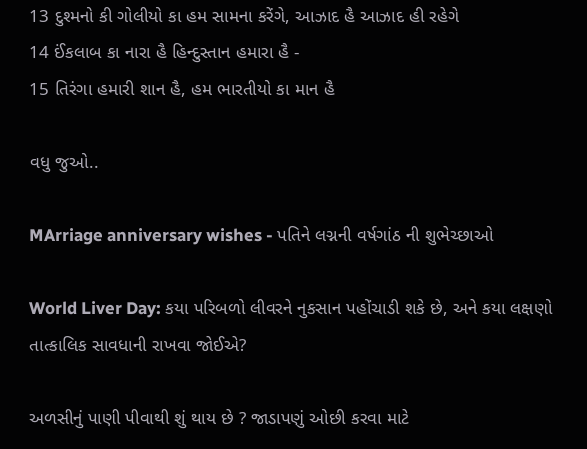13 દુશ્મનો કી ગોલીયો કા હમ સામના કરેંગે, આઝાદ હૈ આઝાદ હી રહેગે
14 ઈંકલાબ કા નારા હૈ હિન્દુસ્તાન હમારા હૈ -
15 તિરંગા હમારી શાન હૈ, હમ ભારતીયો કા માન હૈ

વધુ જુઓ..

MArriage anniversary wishes - પતિને લગ્નની વર્ષગાંઠ ની શુભેચ્છાઓ

World Liver Day: કયા પરિબળો લીવરને નુકસાન પહોંચાડી શકે છે, અને કયા લક્ષણો તાત્કાલિક સાવધાની રાખવા જોઈએ?

અળસીનું પાણી પીવાથી શું થાય છે ? જાડાપણું ઓછી કરવા માટે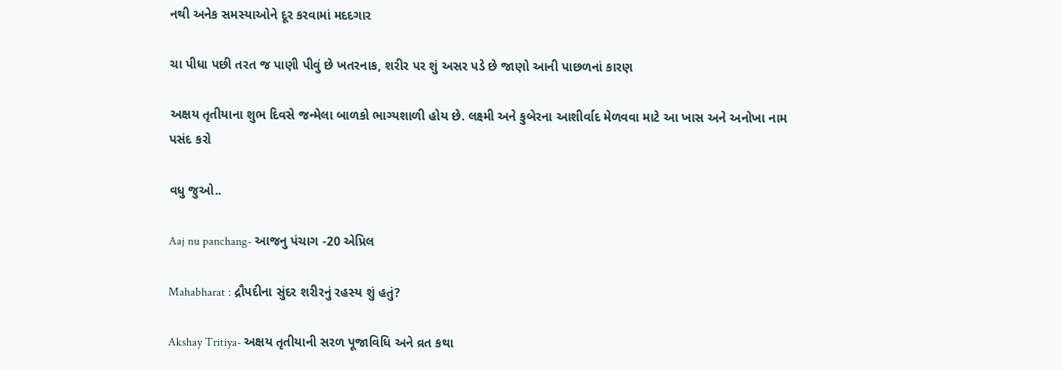નથી અનેક સમસ્યાઓને દૂર કરવામાં મદદગાર

ચા પીધા પછી તરત જ પાણી પીવું છે ખતરનાક, શરીર પર શું અસર પડે છે જાણો આની પાછળનાં કારણ

અક્ષય તૃતીયાના શુભ દિવસે જન્મેલા બાળકો ભાગ્યશાળી હોય છે. લક્ષ્મી અને કુબેરના આશીર્વાદ મેળવવા માટે આ ખાસ અને અનોખા નામ પસંદ કરો

વધુ જુઓ..

Aaj nu panchang- આજનુ પંચાગ -20 એપ્રિલ

Mahabharat : દ્રૌપદીના સુંદર શરીરનું રહસ્ય શું હતું?

Akshay Tritiya- અક્ષય તૃતીયાની સરળ પૂજાવિધિ અને વ્રત કથા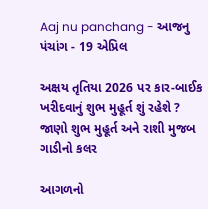Aaj nu panchang - આજનુ પંચાંગ - 19 એપ્રિલ

અક્ષય તૃતિયા 2026 પર કાર-બાઈક ખરીદવાનું શુભ મુહૂર્ત શું રહેશે ? જાણો શુભ મુહૂર્ત અને રાશી મુજબ ગાડીનો કલર

આગળનો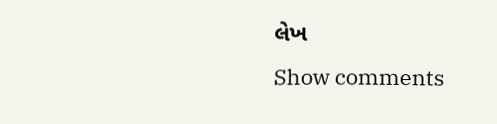લેખ
Show comments